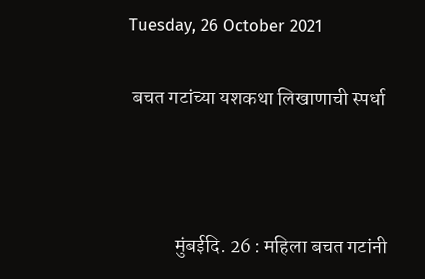Tuesday, 26 October 2021

 बचत गटांच्या यशकथा लिखाणाची स्पर्धा



            मुंबईदि. 26 : महिला बचत गटांनी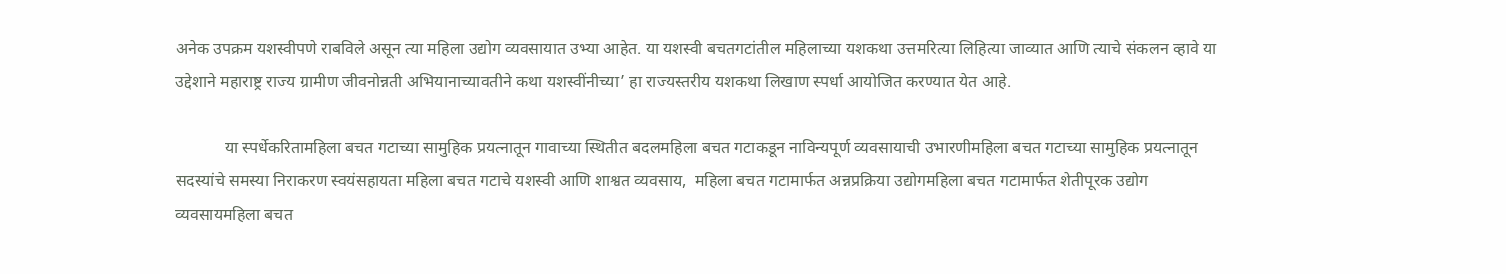अनेक उपक्रम यशस्वीपणे राबविले असून त्या महिला उद्योग व्यवसायात उभ्या आहेत. या यशस्वी बचतगटांतील महिलाच्या यशकथा उत्तमरित्या लिहित्या जाव्यात आणि त्याचे संकलन व्हावे या उद्देशाने महाराष्ट्र राज्य ग्रामीण जीवनोन्नती अभियानाच्यावतीने कथा यशस्वींनीच्या’ हा राज्यस्तरीय यशकथा लिखाण स्पर्धा आयोजित करण्यात येत आहे.

            या स्पर्धेकरितामहिला बचत गटाच्या सामुहिक प्रयत्नातून गावाच्या स्थितीत बदलमहिला बचत गटाकडून नाविन्यपूर्ण व्यवसायाची उभारणीमहिला बचत गटाच्या सामुहिक प्रयत्नातून सदस्यांचे समस्या निराकरण स्वयंसहायता महिला बचत गटाचे यशस्वी आणि शाश्वत व्यवसाय,  महिला बचत गटामार्फत अन्नप्रक्रिया उद्योगमहिला बचत गटामार्फत शेतीपूरक उद्योग व्यवसायमहिला बचत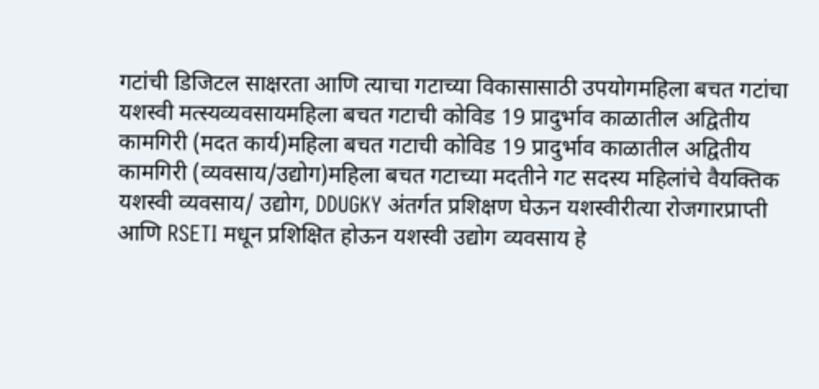गटांची डिजिटल साक्षरता आणि त्याचा गटाच्या विकासासाठी उपयोगमहिला बचत गटांचा यशस्वी मत्स्यव्यवसायमहिला बचत गटाची कोविड 19 प्रादुर्भाव काळातील अद्वितीय कामगिरी (मदत कार्य)महिला बचत गटाची कोविड 19 प्रादुर्भाव काळातील अद्वितीय कामगिरी (व्यवसाय/उद्योग)महिला बचत गटाच्या मदतीने गट सदस्य महिलांचे वैयक्तिक यशस्वी व्यवसाय/ उद्योग, DDUGKY अंतर्गत प्रशिक्षण घेऊन यशस्वीरीत्या रोजगारप्राप्ती आणि RSETI मधून प्रशिक्षित होऊन यशस्वी उद्योग व्यवसाय हे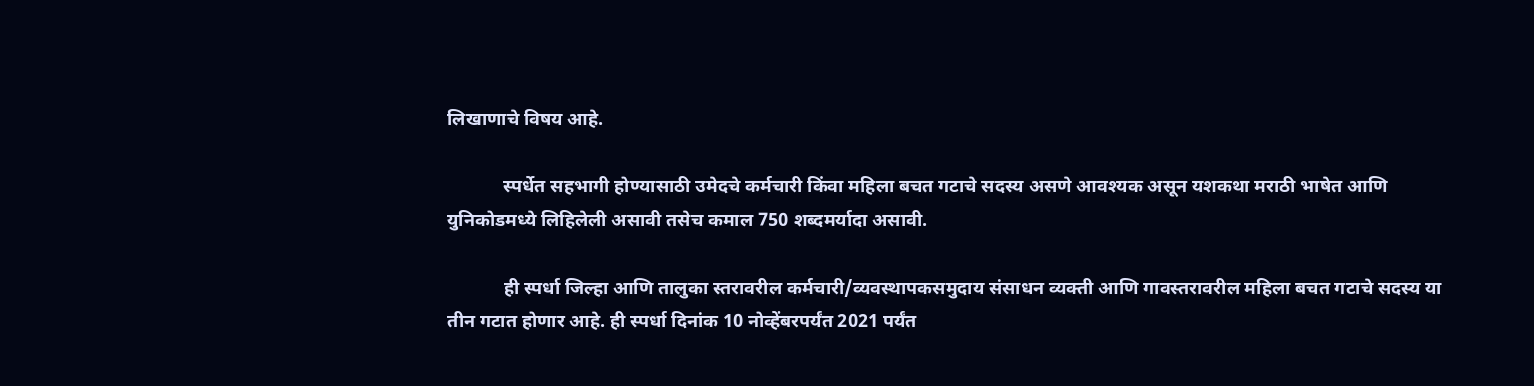लिखाणाचे विषय आहे.

            स्पर्धेत सहभागी होण्यासाठी उमेदचे कर्मचारी किंवा महिला बचत गटाचे सदस्य असणे आवश्यक असून यशकथा मराठी भाषेत आणि युनिकोडमध्ये लिहिलेली असावी तसेच कमाल 750 शब्दमर्यादा असावी.

            ही स्पर्धा जिल्हा आणि तालुका स्तरावरील कर्मचारी/व्यवस्थापकसमुदाय संसाधन व्यक्ती आणि गावस्तरावरील महिला बचत गटाचे सदस्य या तीन गटात होणार आहे. ही स्पर्धा दिनांक 10 नोव्हेंबरपर्यंत 2021 पर्यंत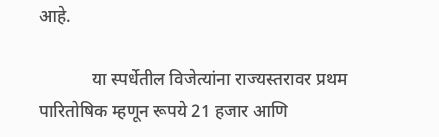आहे.

            या स्पर्धेतील विजेत्यांना राज्यस्तरावर प्रथम पारितोषिक म्हणून रूपये 21 हजार आणि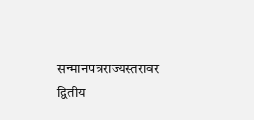सन्मानपत्रराज्यस्तरावर द्वितीय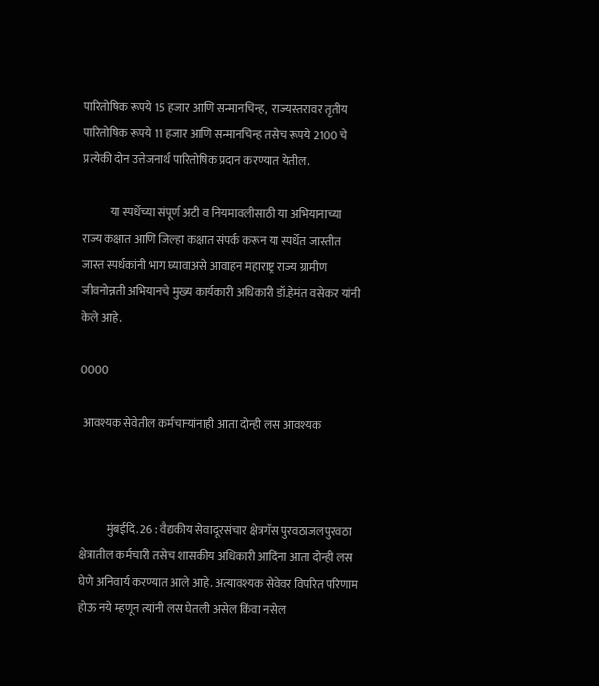पारितोषिक रूपये 15 हजार आणि सन्मानचिन्ह,  राज्यस्तरावर तृतीय पारितोषिक रूपये 11 हजार आणि सन्मानचिन्ह तसेच रूपये 2100 चे प्रत्येकी दोन उत्तेजनार्थ पारितोषिक प्रदान करण्यात येतील.

            या स्पर्धेच्या संपूर्ण अटी व नियमावलीसाठी या अभियानाच्या राज्य कक्षात आणि जिल्हा कक्षात संपर्क करून या स्पर्धेत जास्तीत जास्त स्पर्धकांनी भाग घ्यावाअसे आवाहन महाराष्ट्र राज्य ग्रामीण जीवनोन्नती अभियानचे मुख्य कार्यकारी अधिकारी डॉ.हेमंत वसेकर यांनी केले आहे.

0000

 आवश्यक सेवेतील कर्मचाऱ्यांनाही आता दोन्ही लस आवश्यक



            मुंबईदि. 26 : वैद्यकीय सेवादूरसंचार क्षेत्रगॅस पुरवठाजलपुरवठा क्षेत्रातील कर्मचारी तसेच शासकीय अधिकारी आदिंना आता दोन्ही लस घेणे अनिवार्य करण्यात आले आहे. अत्यावश्यक सेवेवर विपरित परिणाम होऊ नये म्हणून त्यांनी लस घेतली असेल किंवा नसेल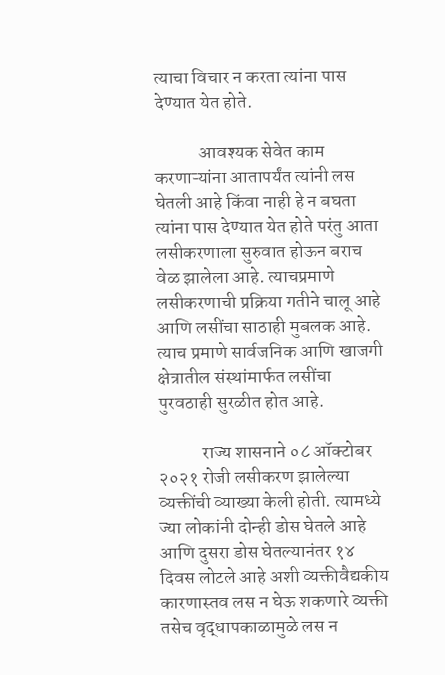त्याचा विचार न करता त्यांना पास देण्यात येत होते.

            आवश्यक सेवेत काम करणाऱ्यांना आतापर्यंत त्यांनी लस घेतली आहे किंवा नाही हे न बघता त्यांना पास देण्यात येत होते परंतु आता लसीकरणाला सुरुवात होऊन बराच वेळ झालेला आहे. त्याचप्रमाणे लसीकरणाची प्रक्रिया गतीने चालू आहे आणि लसींचा साठाही मुबलक आहे. त्याच प्रमाणे सार्वजनिक आणि खाजगी क्षेत्रातील संस्थांमार्फत लसींचा पुरवठाही सुरळीत होत आहे.

            राज्य शासनाने ०८ ऑक्टोबर २०२१ रोजी लसीकरण झालेल्या व्यक्तींची व्याख्या केली होती. त्यामध्ये ज्या लोकांनी दोन्ही डोस घेतले आहे आणि दुसरा डोस घेतल्यानंतर १४ दिवस लोटले आहे अशी व्यक्तीवैद्यकीय कारणास्तव लस न घेऊ शकणारे व्यक्ती तसेच वृद्धापकाळामुळे लस न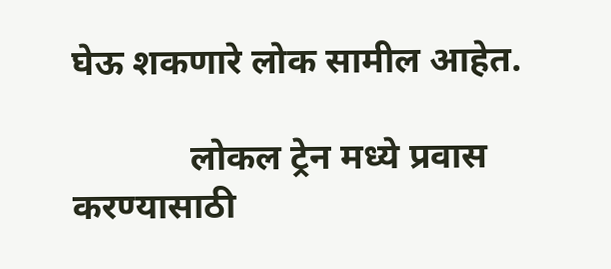घेऊ शकणारे लोक सामील आहेत.

             लोकल ट्रेन मध्ये प्रवास करण्यासाठी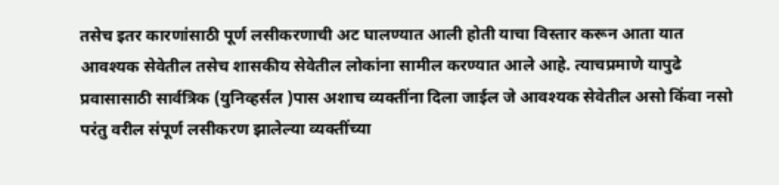तसेच इतर कारणांसाठी पूर्ण लसीकरणाची अट घालण्यात आली होती याचा विस्तार करून आता यात आवश्यक सेवेतील तसेच शासकीय सेवेतील लोकांना सामील करण्यात आले आहे. त्याचप्रमाणे यापुढे प्रवासासाठी सार्वत्रिक (युनिव्हर्सल )पास अशाच व्यक्तींना दिला जाईल जे आवश्यक सेवेतील असो किंवा नसो परंतु वरील संपूर्ण लसीकरण झालेल्या व्यक्तींच्या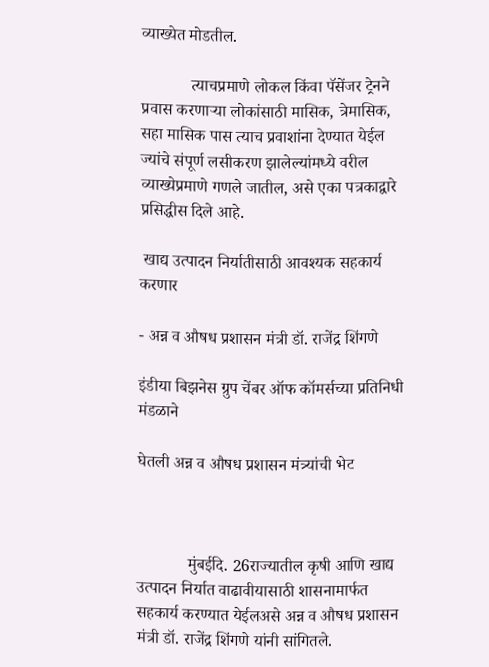व्याख्येत मोडतील.

            त्याचप्रमाणे लोकल किंवा पॅसेंजर ट्रेनने प्रवास करणाऱ्या लोकांसाठी मासिक, त्रेमासिक, सहा मासिक पास त्याच प्रवाशांना देण्यात येईल ज्यांचे संपूर्ण लसीकरण झालेल्यांमध्ये वरील व्याख्येप्रमाणे गणले जातील, असे एका पत्रकाद्वारे प्रसिद्धीस दिले आहे.

 खाद्य उत्पादन निर्यातीसाठी आवश्यक सहकार्य करणार

- अन्न व औषध प्रशासन मंत्री डॉ. राजेंद्र शिंगणे

इंडीया बिझनेस ग्रुप चेंबर ऑफ कॉमर्सच्या प्रतिनिधी मंडळाने

घेतली अन्न व औषध प्रशासन मंत्र्यांची भेट



            मुंबईदि. 26राज्यातील कृषी आणि खाद्य उत्पादन निर्यात वाढावीयासाठी शासनामार्फत सहकार्य करण्यात येईलअसे अन्न व औषध प्रशासन मंत्री डॉ. राजेंद्र शिंगणे यांनी सांगितले.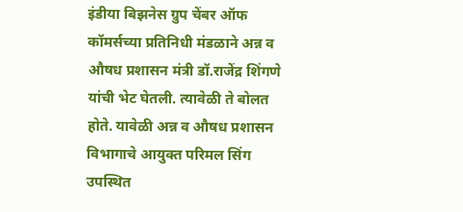इंडीया बिझनेस ग्रुप चेंबर ऑफ कॉमर्सच्या प्रतिनिधी मंडळाने अन्न व औषध प्रशासन मंत्री डॉ.राजेंद्र शिंगणे यांची भेट घेतली. त्यावेळी ते बोलत होते. यावेळी अन्न व औषध प्रशासन विभागाचे आयुक्त परिमल सिंग उपस्थित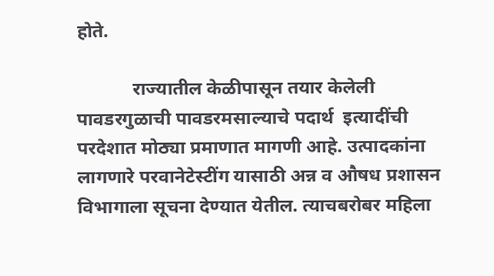होते.

            राज्यातील केळीपासून तयार केलेली पावडरगुळाची पावडरमसाल्याचे पदार्थ  इत्यादींची परदेशात मोठ्या प्रमाणात मागणी आहे. उत्पादकांना लागणारे परवानेटेस्टींग यासाठी अन्न व औषध प्रशासन विभागाला सूचना देण्यात येतील. त्याचबरोबर महिला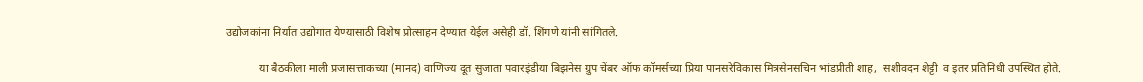उद्योजकांना निर्यात उद्योगात येण्यासाठी विशेष प्रोत्साहन देण्यात येईल असेही डॉ. शिंगणे यांनी सांगितले.

            या बैठकीला माली प्रजासत्ताकच्या (मानद) वाणिज्य दूत सुजाता पवारइंडीया बिझनेस ग्रुप चेंबर ऑफ कॉमर्सच्या प्रिया पानसरेविकास मित्रसेनसचिन भांडप्रीती शाह,  सशीवदन शेट्टी  व इतर प्रतिनिधी उपस्थित होते.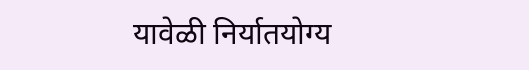यावेळी निर्यातयोग्य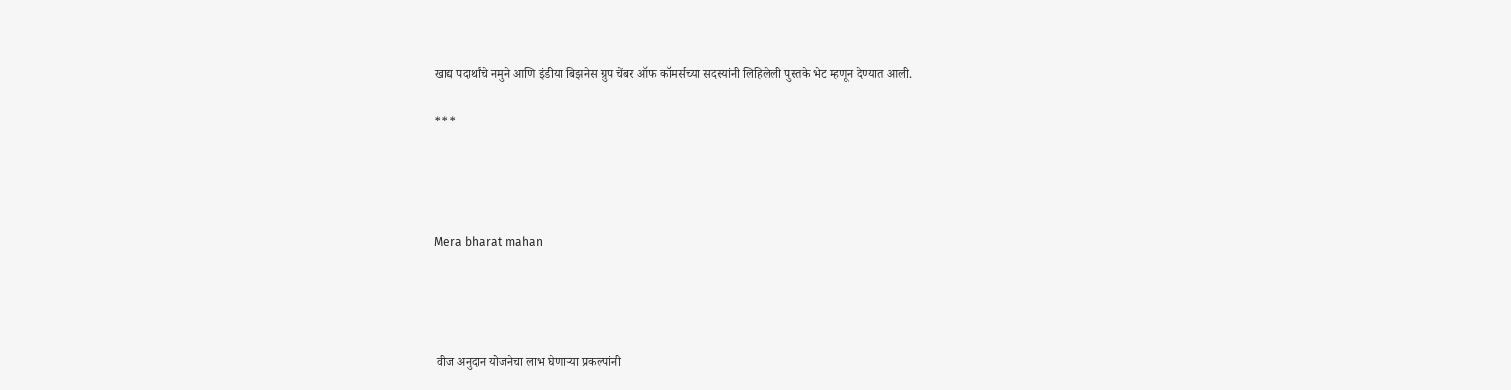खाद्य पदार्थांचे नमुने आणि इंडीया बिझनेस ग्रुप चेंबर ऑफ कॉमर्सच्या सदस्यांनी लिहिलेली पुस्तके भेट म्हणून देण्यात आली.

***




Mera bharat mahan




 वीज अनुदान योजनेचा लाभ घेणाऱ्या प्रकल्पांनी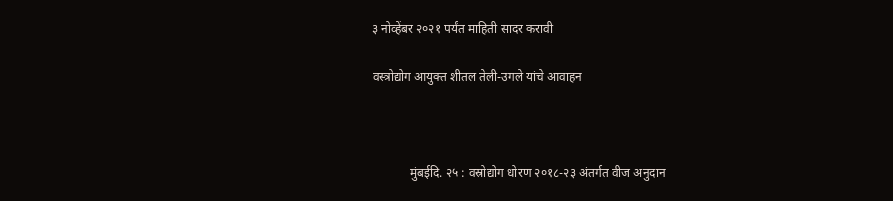३ नोव्हेंबर २०२१ पर्यंत माहिती सादर करावी

वस्त्रोद्योग आयुक्त शीतल तेली-उगले यांचे आवाहन



            मुंबईदि. २५ : वस्रोद्योग धोरण २०१८-२३ अंतर्गत वीज अनुदान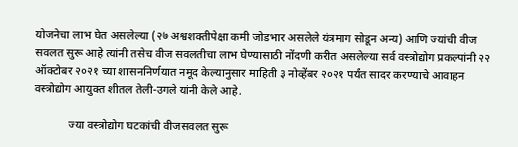योजनेचा लाभ घेत असलेल्या (२७ अश्वशक्तीपेक्षा कमी जोडभार असलेले यंत्रमाग सोडून अन्य) आणि ज्यांची वीज सवलत सुरू आहे त्यांनी तसेच वीज सवलतीचा लाभ घेण्यासाठी नोंदणी करीत असलेल्या सर्व वस्त्रोद्योग प्रकल्पांनी २२ ऑक्टोबर २०२१ च्या शासननिर्णयात नमूद केल्यानुसार माहिती ३ नोव्हेंबर २०२१ पर्यंत सादर करण्याचे आवाहन वस्त्रोद्योग आयुक्त शीतल तेली-उगले यांनी केले आहे.

            ज्या वस्त्रोद्योग घटकांची वीजसवलत सुरू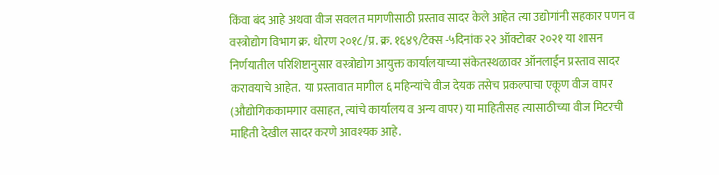किंवा बंद आहे अथवा वीज सवलत मागणीसाठी प्रस्ताव सादर केले आहेत त्या उद्योगांनी सहकार पणन व वस्त्रोद्योग विभाग क्र. धोरण २०१८/प्र. क्र. १६४९/टेक्स -५दिनांक २२ ऑक्टोबर २०२१ या शासन निर्णयातील परिशिष्टानुसार वस्त्रोद्योग आयुक्त कार्यालयाच्या संकेतस्थळावर ऑनलाईन प्रस्ताव सादर करावयाचे आहेत.  या प्रस्तावात मागील ६ महिन्यांचे वीज देयक तसेच प्रकल्पाचा एकूण वीज वापर (औद्योगिककामगार वसाहत, त्यांचे कार्यालय व अन्य वापर) या माहितीसह त्यासाठीच्या वीज मिटरची माहिती देखील सादर करणे आवश्यक आहे.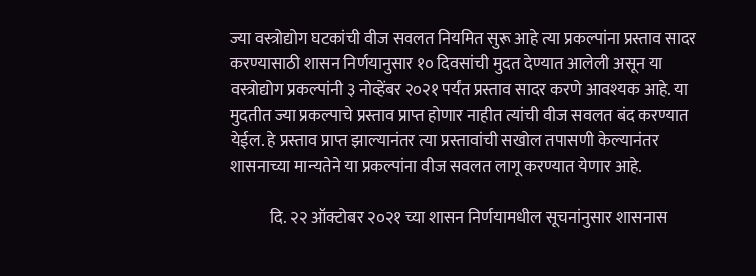ज्या वस्त्रोद्योग घटकांची वीज सवलत नियमित सुरू आहे त्या प्रकल्पांना प्रस्ताव सादर करण्यासाठी शासन निर्णयानुसार १० दिवसांची मुदत देण्यात आलेली असून या वस्त्रोद्योग प्रकल्पांनी ३ नोव्हेंबर २०२१ पर्यंत प्रस्ताव सादर करणे आवश्यक आहे. या मुदतीत ज्या प्रकल्पाचे प्रस्ताव प्राप्त होणार नाहीत त्यांची वीज सवलत बंद करण्यात येईल. हे प्रस्ताव प्राप्त झाल्यानंतर त्या प्रस्तावांची सखोल तपासणी केल्यानंतर शासनाच्या मान्यतेने या प्रकल्पांना वीज सवलत लागू करण्यात येणार आहे.

            दि. २२ ऑक्टोबर २०२१ च्या शासन निर्णयामधील सूचनांनुसार शासनास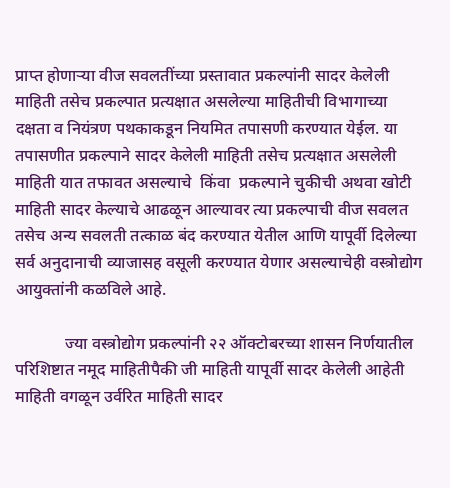प्राप्त होणाऱ्या वीज सवलतींच्या प्रस्तावात प्रकल्पांनी सादर केलेली माहिती तसेच प्रकल्पात प्रत्यक्षात असलेल्या माहितीची विभागाच्या दक्षता व नियंत्रण पथकाकडून नियमित तपासणी करण्यात येईल. या  तपासणीत प्रकल्पाने सादर केलेली माहिती तसेच प्रत्यक्षात असलेली माहिती यात तफावत असल्याचे  किंवा  प्रकल्पाने चुकीची अथवा खोटी माहिती सादर केल्याचे आढळून आल्यावर त्या प्रकल्पाची वीज सवलत तसेच अन्य सवलती तत्काळ बंद करण्यात येतील आणि यापूर्वी दिलेल्या सर्व अनुदानाची व्याजासह वसूली करण्यात येणार असल्याचेही वस्त्रोद्योग आयुक्तांनी कळविले आहे.

            ज्या वस्त्रोद्योग प्रकल्पांनी २२ ऑक्टोबरच्या शासन निर्णयातील परिशिष्टात नमूद माहितीपैकी जी माहिती यापूर्वी सादर केलेली आहेती माहिती वगळून उर्वरित माहिती सादर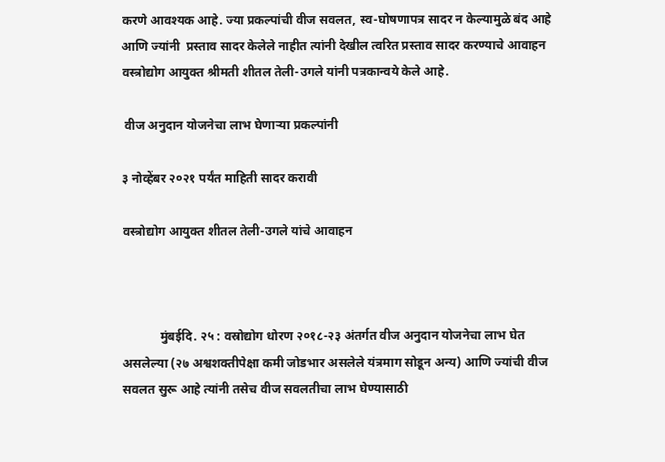करणे आवश्यक आहे. ज्या प्रकल्पांची वीज सवलत, स्व-घोषणापत्र सादर न केल्यामुळे बंद आहे  आणि ज्यांनी  प्रस्ताव सादर केलेले नाहीत त्यांनी देखील त्वरित प्रस्ताव सादर करण्याचे आवाहन वस्त्रोद्योग आयुक्त श्रीमती शीतल तेली-उगले यांनी पत्रकान्वये केले आहे.

 वीज अनुदान योजनेचा लाभ घेणाऱ्या प्रकल्पांनी

३ नोव्हेंबर २०२१ पर्यंत माहिती सादर करावी

वस्त्रोद्योग आयुक्त शीतल तेली-उगले यांचे आवाहन



            मुंबईदि. २५ : वस्रोद्योग धोरण २०१८-२३ अंतर्गत वीज अनुदान योजनेचा लाभ घेत असलेल्या (२७ अश्वशक्तीपेक्षा कमी जोडभार असलेले यंत्रमाग सोडून अन्य) आणि ज्यांची वीज सवलत सुरू आहे त्यांनी तसेच वीज सवलतीचा लाभ घेण्यासाठी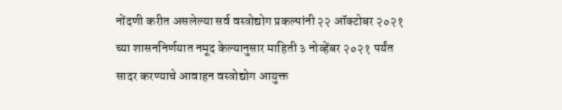नोंदणी करीत असलेल्या सर्व वस्त्रोद्योग प्रकल्पांनी २२ ऑक्टोबर २०२१ च्या शासननिर्णयात नमूद केल्यानुसार माहिती ३ नोव्हेंबर २०२१ पर्यंत सादर करण्याचे आवाहन वस्त्रोद्योग आयुक्त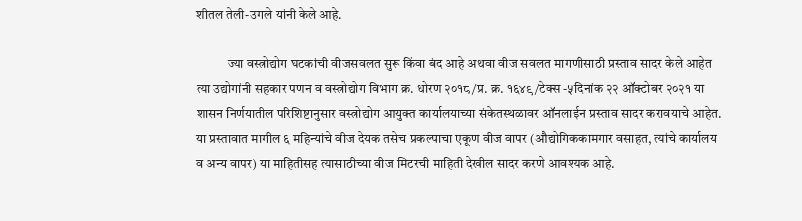शीतल तेली-उगले यांनी केले आहे.

            ज्या वस्त्रोद्योग घटकांची वीजसवलत सुरू किंवा बंद आहे अथवा वीज सवलत मागणीसाठी प्रस्ताव सादर केले आहेत त्या उद्योगांनी सहकार पणन व वस्त्रोद्योग विभाग क्र. धोरण २०१८/प्र. क्र. १६४९/टेक्स -५दिनांक २२ ऑक्टोबर २०२१ या शासन निर्णयातील परिशिष्टानुसार वस्त्रोद्योग आयुक्त कार्यालयाच्या संकेतस्थळावर ऑनलाईन प्रस्ताव सादर करावयाचे आहेत.  या प्रस्तावात मागील ६ महिन्यांचे वीज देयक तसेच प्रकल्पाचा एकूण वीज वापर (औद्योगिककामगार वसाहत, त्यांचे कार्यालय व अन्य वापर) या माहितीसह त्यासाठीच्या वीज मिटरची माहिती देखील सादर करणे आवश्यक आहे.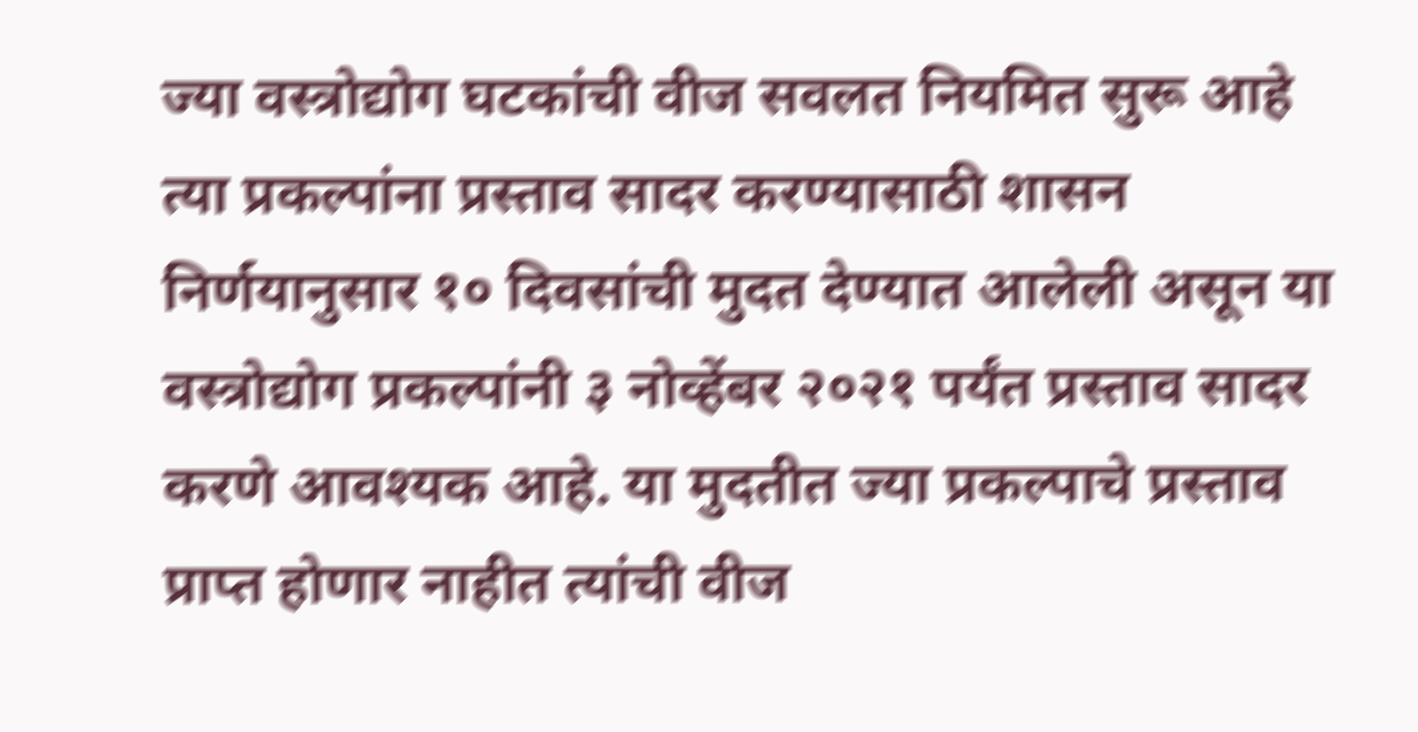ज्या वस्त्रोद्योग घटकांची वीज सवलत नियमित सुरू आहे त्या प्रकल्पांना प्रस्ताव सादर करण्यासाठी शासन निर्णयानुसार १० दिवसांची मुदत देण्यात आलेली असून या वस्त्रोद्योग प्रकल्पांनी ३ नोव्हेंबर २०२१ पर्यंत प्रस्ताव सादर करणे आवश्यक आहे. या मुदतीत ज्या प्रकल्पाचे प्रस्ताव प्राप्त होणार नाहीत त्यांची वीज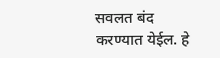सवलत बंद करण्यात येईल. हे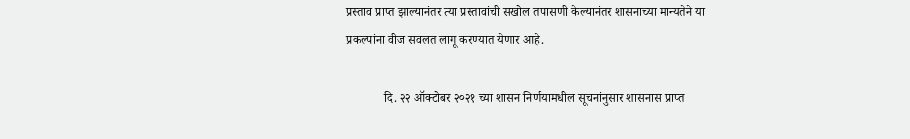प्रस्ताव प्राप्त झाल्यानंतर त्या प्रस्तावांची सखोल तपासणी केल्यानंतर शासनाच्या मान्यतेने या प्रकल्पांना वीज सवलत लागू करण्यात येणार आहे.

            दि. २२ ऑक्टोबर २०२१ च्या शासन निर्णयामधील सूचनांनुसार शासनास प्राप्त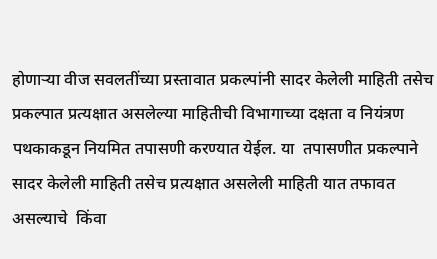होणाऱ्या वीज सवलतींच्या प्रस्तावात प्रकल्पांनी सादर केलेली माहिती तसेच प्रकल्पात प्रत्यक्षात असलेल्या माहितीची विभागाच्या दक्षता व नियंत्रण पथकाकडून नियमित तपासणी करण्यात येईल. या  तपासणीत प्रकल्पाने सादर केलेली माहिती तसेच प्रत्यक्षात असलेली माहिती यात तफावत असल्याचे  किंवा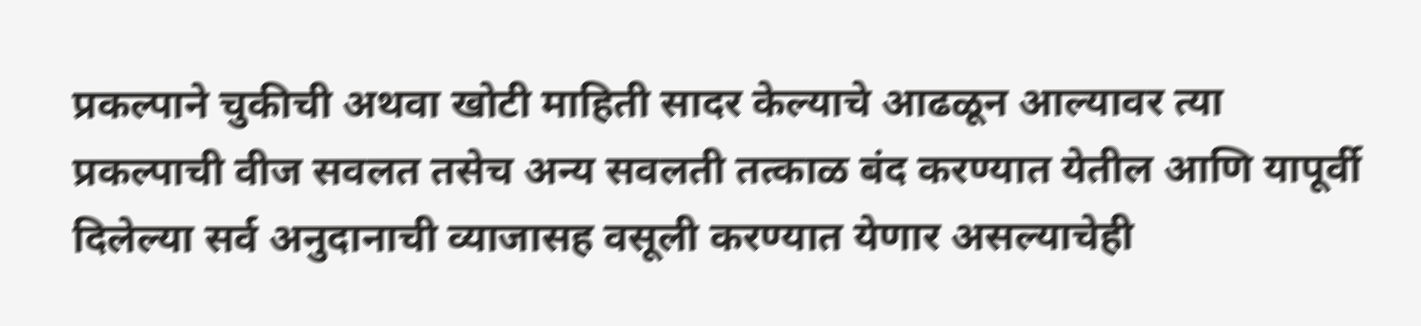प्रकल्पाने चुकीची अथवा खोटी माहिती सादर केल्याचे आढळून आल्यावर त्या प्रकल्पाची वीज सवलत तसेच अन्य सवलती तत्काळ बंद करण्यात येतील आणि यापूर्वी दिलेल्या सर्व अनुदानाची व्याजासह वसूली करण्यात येणार असल्याचेही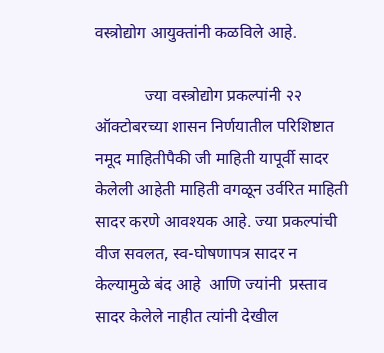वस्त्रोद्योग आयुक्तांनी कळविले आहे.

            ज्या वस्त्रोद्योग प्रकल्पांनी २२ ऑक्टोबरच्या शासन निर्णयातील परिशिष्टात नमूद माहितीपैकी जी माहिती यापूर्वी सादर केलेली आहेती माहिती वगळून उर्वरित माहिती सादर करणे आवश्यक आहे. ज्या प्रकल्पांची वीज सवलत, स्व-घोषणापत्र सादर न केल्यामुळे बंद आहे  आणि ज्यांनी  प्रस्ताव सादर केलेले नाहीत त्यांनी देखील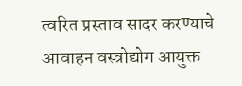त्वरित प्रस्ताव सादर करण्याचे आवाहन वस्त्रोद्योग आयुक्त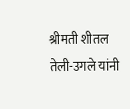श्रीमती शीतल तेली-उगले यांनी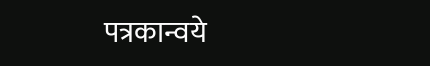पत्रकान्वये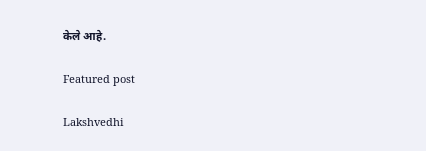केले आहे.

Featured post

Lakshvedhi